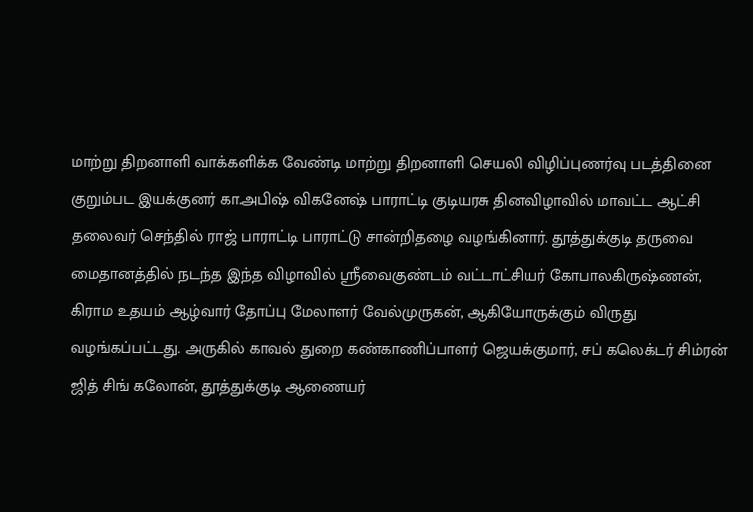மாற்று திறனாளி வாக்களிக்க வேண்டி மாற்று திறனாளி செயலி விழிப்புணர்வு படத்தினை குறும்பட இயக்குனர் கா.அபிஷ் விகனேஷ் பாராட்டி குடியரசு தினவிழாவில் மாவட்ட ஆட்சி தலைவர் செந்தில் ராஜ் பாராட்டி பாராட்டு சான்றிதழை வழங்கினார். தூத்துக்குடி தருவை மைதானத்தில் நடந்த இந்த விழாவில் ஸ்ரீவைகுண்டம் வட்டாட்சியர் கோபாலகிருஷ்ணன், கிராம உதயம் ஆழ்வார் தோப்பு மேலாளர் வேல்முருகன், ஆகியோருக்கும் விருது வழங்கப்பட்டது. அருகில் காவல் துறை கண்காணிப்பாளர் ஜெயக்குமார், சப் கலெக்டர் சிம்ரன் ஜித் சிங் கலோன், தூத்துக்குடி ஆணையர்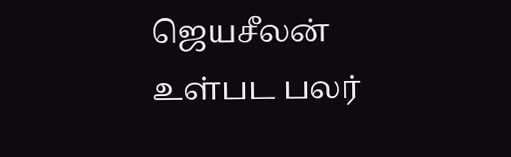ஜெயசீலன் உள்பட பலர்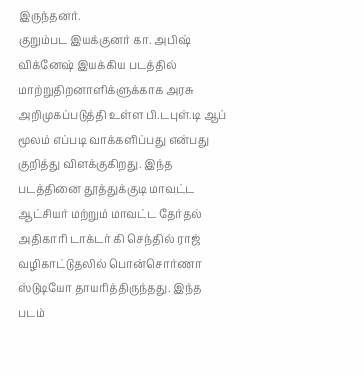இருந்தனர்.
குறும்பட இயக்குனர் கா. அபிஷ் விக்னேஷ் இயக்கிய படத்தில் மாற்றுதிறனாளிக்ளுக்காக அரசு அறிமுகப்படுத்தி உள்ள பி.டபுள்.டி ஆப் மூலம் எப்படி வாக்களிப்பது என்பது குறித்து விளக்குகிறது. இந்த படத்தினை தூத்துக்குடி மாவட்ட ஆட்சியர் மற்றும் மாவட்ட தேர்தல் அதிகாரி டாக்டர் கி செந்தில் ராஜ் வழிகாட்டுதலில் பொன்சொர்ணா ஸ்டுடியோ தாயரித்திருந்தது. இந்த படம்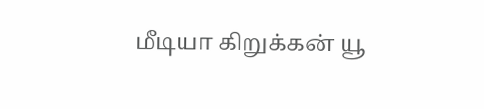மீடியா கிறுக்கன் யூ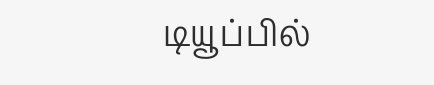டியூப்பில்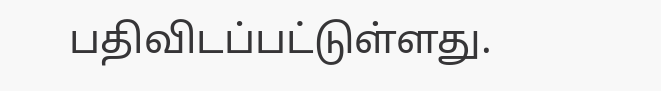பதிவிடப்பட்டுள்ளது.